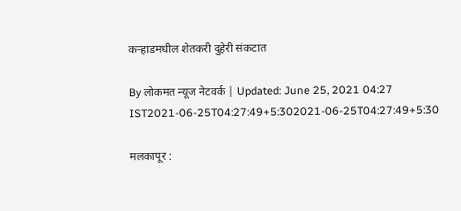कऱ्हाडमधील शेतकरी दुहेरी संकटात

By लोकमत न्यूज नेटवर्क | Updated: June 25, 2021 04:27 IST2021-06-25T04:27:49+5:302021-06-25T04:27:49+5:30

मलकापूर :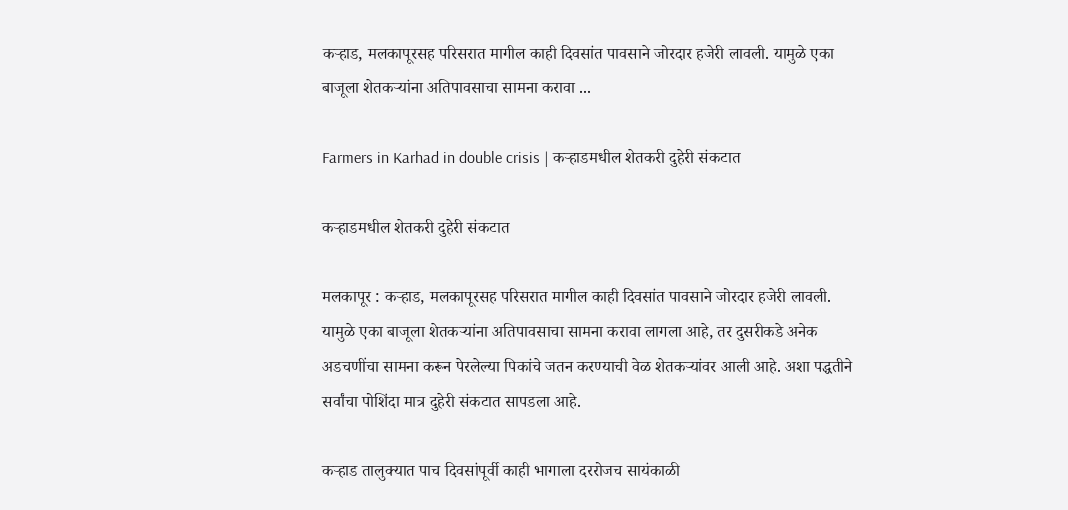कऱ्हाड, मलकापूरसह परिसरात मागील काही दिवसांत पावसाने जोरदार हजेरी लावली. यामुळे एका बाजूला शेतकऱ्यांना अतिपावसाचा सामना करावा ...

Farmers in Karhad in double crisis | कऱ्हाडमधील शेतकरी दुहेरी संकटात

कऱ्हाडमधील शेतकरी दुहेरी संकटात

मलकापूर : कऱ्हाड, मलकापूरसह परिसरात मागील काही दिवसांत पावसाने जोरदार हजेरी लावली. यामुळे एका बाजूला शेतकऱ्यांना अतिपावसाचा सामना करावा लागला आहे, तर दुसरीकडे अनेक अडचणींचा सामना करून पेरलेल्या पिकांचे जतन करण्याची वेळ शेतकऱ्यांवर आली आहे. अशा पद्धतीने सर्वांचा पोशिंदा मात्र दुहेरी संकटात सापडला आहे.

कऱ्हाड तालुक्यात पाच दिवसांपूर्वी काही भागाला दररोजच सायंकाळी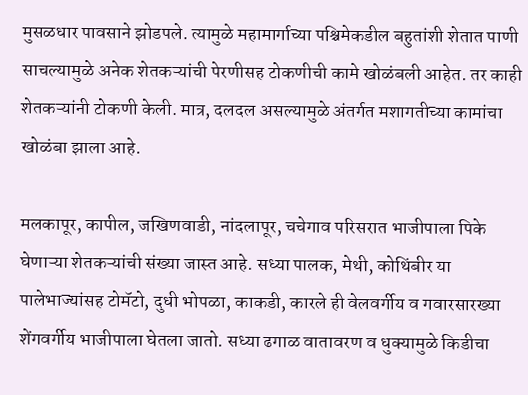मुसळधार पावसाने झोडपले. त्यामुळे महामार्गाच्या पश्चिमेकडील बहुतांशी शेतात पाणी साचल्यामुळे अनेक शेतकऱ्यांची पेरणीसह टोकणीची कामे खोळंबली आहेत. तर काही शेतकऱ्यांनी टोकणी केली. मात्र, दलदल असल्यामुळे अंतर्गत मशागतीच्या कामांचा खोळंबा झाला आहे.

मलकापूर, कापील, जखिणवाडी, नांदलापूर, चचेगाव परिसरात भाजीपाला पिके घेणाऱ्या शेतकऱ्यांची संख्या जास्त आहे. सध्या पालक, मेथी, कोथिंबीर या पालेभाज्यांसह टोमॅटो, दुधी भोपळा, काकडी, कारले ही वेलवर्गीय व गवारसारख्या शेंगवर्गीय भाजीपाला घेतला जातो. सध्या ढगाळ वातावरण व धुक्यामुळे किडीचा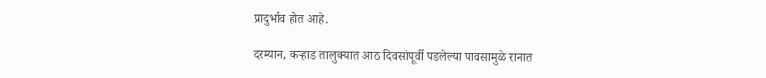प्रादुर्भाव होत आहे.

दरम्यान, कऱ्हाड तालुक्यात आठ दिवसांपूर्वी पडलेल्या पावसामुळे रानात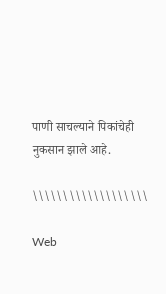पाणी साचल्याने पिकांचेही नुकसान झाले आहे.

\\\\\\\\\\\\\\\\\\\

Web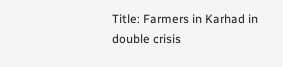Title: Farmers in Karhad in double crisis